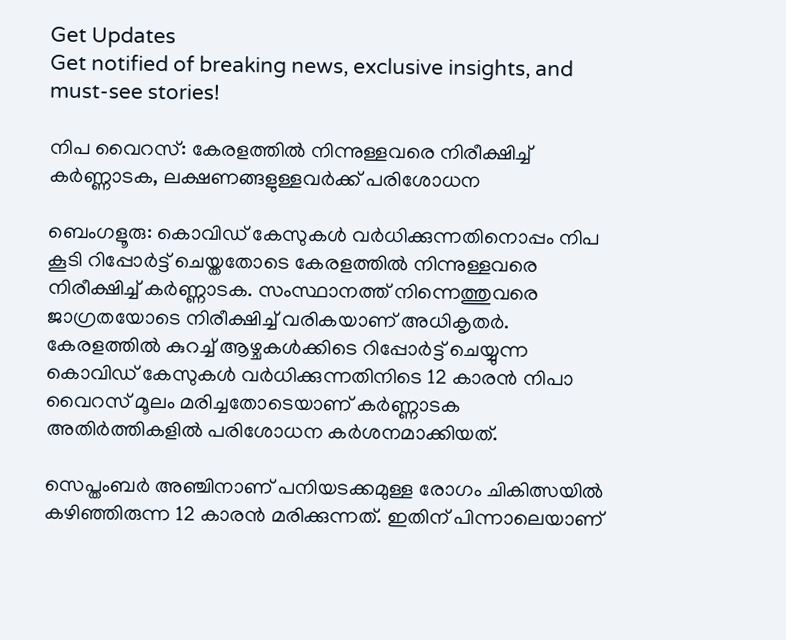Get Updates
Get notified of breaking news, exclusive insights, and must-see stories!

നിപ വൈറസ്: കേരളത്തിൽ നിന്നുള്ളവരെ നിരീക്ഷിച്ച് കർണ്ണാടക, ലക്ഷണങ്ങളുള്ളവർക്ക് പരിശോധന

ബെംഗളൂരു: കൊവിഡ് കേസുകൾ വർധിക്കുന്നതിനൊപ്പം നിപ കൂടി റിപ്പോർട്ട് ചെയ്തതോടെ കേരളത്തിൽ നിന്നുള്ളവരെ നിരീക്ഷിച്ച് കർണ്ണാടക. സംസ്ഥാനത്ത് നിന്നെത്തുവരെ ജാഗ്രതയോടെ നിരീക്ഷിച്ച് വരികയാണ് അധികൃതർ. കേരളത്തിൽ കുറച്ച് ആഴ്ചകൾക്കിടെ റിപ്പോർട്ട് ചെയ്യുന്ന കൊവിഡ് കേസുകൾ വർധിക്കുന്നതിനിടെ 12 കാരൻ നിപാ വൈറസ് മൂലം മരിച്ചതോടെയാണ് കർണ്ണാടക അതിർത്തികളിൽ പരിശോധന കർശനമാക്കിയത്.

സെപ്തംബർ അഞ്ചിനാണ് പനിയടക്കമുള്ള രോഗം ചികിത്സയിൽ കഴിഞ്ഞിരുന്ന 12 കാരൻ മരിക്കുന്നത്. ഇതിന് പിന്നാലെയാണ്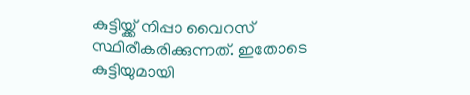കുട്ടിയ്ക്ക് നിപ്പാ വൈറസ് സ്ഥിരീകരിക്കുന്നത്. ഇതോടെ കുട്ടിയുമായി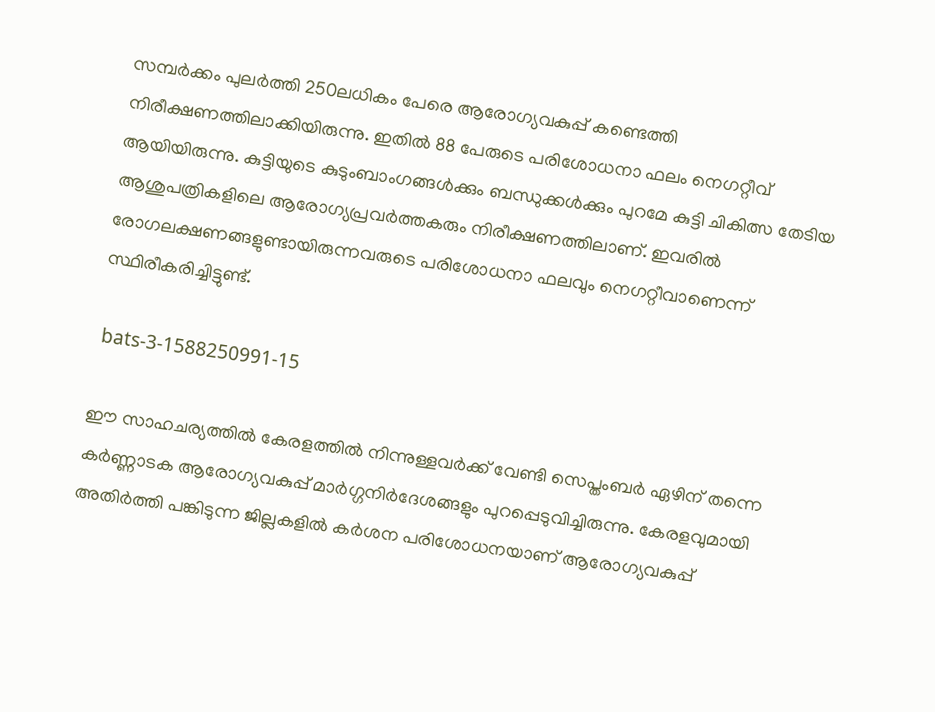സമ്പർക്കം പുലർത്തി 250ലധികം പേരെ ആരോഗ്യവകുപ്പ് കണ്ടെത്തി നിരീക്ഷണത്തിലാക്കിയിരുന്നു. ഇതിൽ 88 പേരുടെ പരിശോധനാ ഫലം നെഗറ്റീവ് ആയിയിരുന്നു. കുട്ടിയുടെ കുടുംബാംഗങ്ങൾക്കും ബന്ധുക്കൾക്കും പുറമേ കുട്ടി ചികിത്സ തേടിയ ആശുപത്രികളിലെ ആരോഗ്യപ്രവർത്തകരും നിരീക്ഷണത്തിലാണ്. ഇവരിൽ രോഗലക്ഷണങ്ങളുണ്ടായിരുന്നവരുടെ പരിശോധനാ ഫലവും നെഗറ്റീവാണെന്ന് സ്ഥിരീകരിച്ചിട്ടുണ്ട്.

 bats-3-1588250991-15

ഈ സാഹചര്യത്തിൽ കേരളത്തിൽ നിന്നുള്ളവർക്ക് വേണ്ടി സെപ്തംബർ ഏഴിന് തന്നെ കർണ്ണാടക ആരോഗ്യവകുപ്പ് മാർഗ്ഗനിർദേശങ്ങളും പുറപ്പെടുവിച്ചിരുന്നു. കേരളവുമായി അതിർത്തി പങ്കിടുന്ന ജില്ലകളിൽ കർശന പരിശോധനയാണ് ആരോഗ്യവകുപ്പ്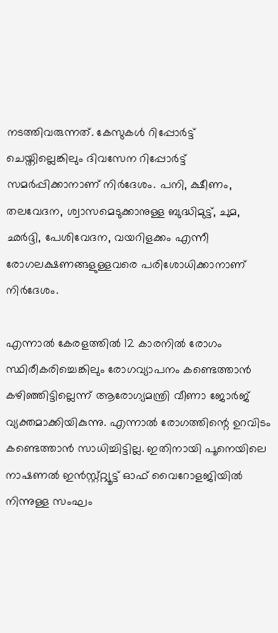നടത്തിവരുന്നത്. കേസുകൾ റിപ്പോർട്ട് ചെയ്തില്ലെങ്കിലും ദിവസേന റിപ്പോർട്ട് സമർപ്പിക്കാനാണ് നിർദേശം. പനി, ക്ഷീണം, തലവേദന, ശ്വാസമെടുക്കാനുള്ള ബുദ്ധിമുട്ട്, ചുമ, ഛർദ്ദി, പേശിവേദന, വയറിളക്കം എന്നീ രോഗലക്ഷണങ്ങളുള്ളവരെ പരിശോധിക്കാനാണ് നിർദേശം.

എന്നാൽ കേരളത്തിൽ 12 കാരനിൽ രോഗം സ്ഥിരീകരിച്ചെങ്കിലും രോഗവ്യാപനം കണ്ടെത്താൻ കഴിഞ്ഞിട്ടില്ലെന്ന് ആരോഗ്യമന്ത്രി വീണാ ജോർജ് വ്യക്തമാക്കിയികുന്നു. എന്നാൽ രോഗത്തിന്റെ ഉറവിടം കണ്ടെത്താൻ സാധിച്ചിട്ടില്ല. ഇതിനായി പൂനെയിലെ നാഷണൽ ഇൻസ്റ്റ്റ്റ്യൂട്ട് ഓഫ് വൈറോളജിയിൽ നിന്നുള്ള സംഘം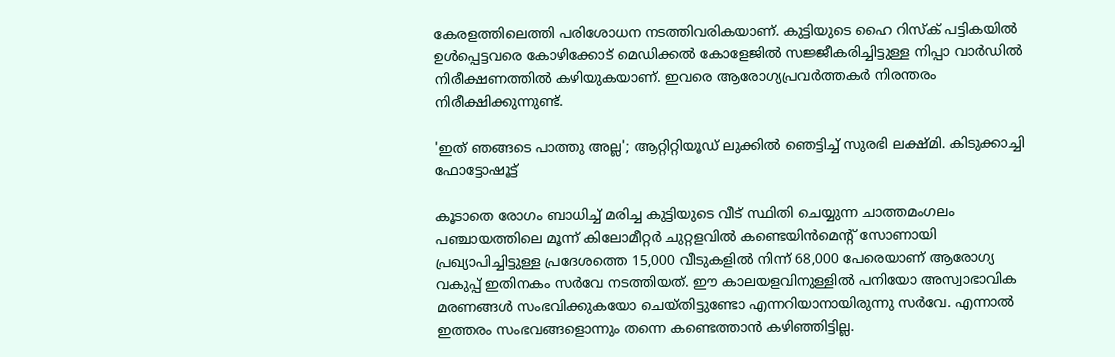കേരളത്തിലെത്തി പരിശോധന നടത്തിവരികയാണ്. കുട്ടിയുടെ ഹൈ റിസ്ക് പട്ടികയിൽ ഉൾപ്പെട്ടവരെ കോഴിക്കോട് മെഡിക്കൽ കോളേജിൽ സജ്ജീകരിച്ചിട്ടുള്ള നിപ്പാ വാർഡിൽ നിരീക്ഷണത്തിൽ കഴിയുകയാണ്. ഇവരെ ആരോഗ്യപ്രവർത്തകർ നിരന്തരം നിരീക്ഷിക്കുന്നുണ്ട്.

'ഇത് ഞങ്ങടെ പാത്തു അല്ല'; ആറ്റിറ്റിയൂഡ് ലുക്കില്‍ ഞെട്ടിച്ച് സുരഭി ലക്ഷ്മി. കിടുക്കാച്ചി ഫോട്ടോഷൂട്ട്

കൂടാതെ രോഗം ബാധിച്ച് മരിച്ച കുട്ടിയുടെ വീട് സ്ഥിതി ചെയ്യുന്ന ചാത്തമംഗലം പഞ്ചായത്തിലെ മൂന്ന് കിലോമീറ്റർ ചുറ്റളവിൽ കണ്ടെയിൻമെന്റ് സോണായി പ്രഖ്യാപിച്ചിട്ടുള്ള പ്രദേശത്തെ 15,000 വീടുകളിൽ നിന്ന് 68,000 പേരെയാണ് ആരോഗ്യ വകുപ്പ് ഇതിനകം സർവേ നടത്തിയത്. ഈ കാലയളവിനുള്ളിൽ പനിയോ അസ്വാഭാവിക മരണങ്ങൾ സംഭവിക്കുകയോ ചെയ്തിട്ടുണ്ടോ എന്നറിയാനായിരുന്നു സർവേ. എന്നാൽ ഇത്തരം സംഭവങ്ങളൊന്നും തന്നെ കണ്ടെത്താൻ കഴിഞ്ഞിട്ടില്ല.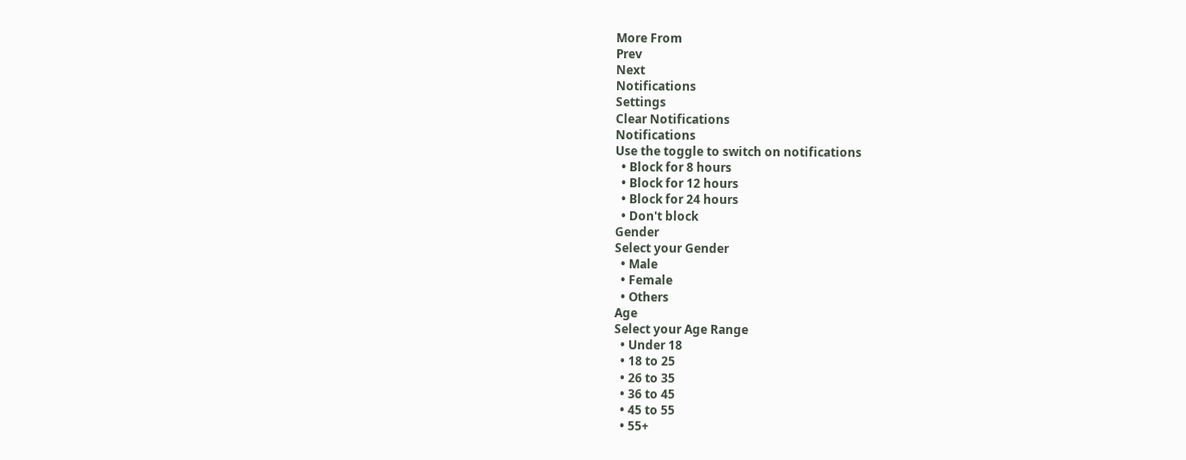More From
Prev
Next
Notifications
Settings
Clear Notifications
Notifications
Use the toggle to switch on notifications
  • Block for 8 hours
  • Block for 12 hours
  • Block for 24 hours
  • Don't block
Gender
Select your Gender
  • Male
  • Female
  • Others
Age
Select your Age Range
  • Under 18
  • 18 to 25
  • 26 to 35
  • 36 to 45
  • 45 to 55
  • 55+